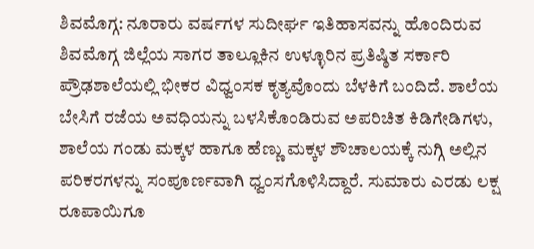ಶಿವಮೊಗ್ಗ: ನೂರಾರು ವರ್ಷಗಳ ಸುದೀರ್ಘ ಇತಿಹಾಸವನ್ನು ಹೊಂದಿರುವ ಶಿವಮೊಗ್ಗ ಜಿಲ್ಲೆಯ ಸಾಗರ ತಾಲ್ಲೂಕಿನ ಉಳ್ಳೂರಿನ ಪ್ರತಿಷ್ಠಿತ ಸರ್ಕಾರಿ ಪ್ರೌಢಶಾಲೆಯಲ್ಲಿ ಭೀಕರ ವಿಧ್ವಂಸಕ ಕೃತ್ಯವೊಂದು ಬೆಳಕಿಗೆ ಬಂದಿದೆ. ಶಾಲೆಯ ಬೇಸಿಗೆ ರಜೆಯ ಅವಧಿಯನ್ನು ಬಳಸಿಕೊಂಡಿರುವ ಅಪರಿಚಿತ ಕಿಡಿಗೇಡಿಗಳು, ಶಾಲೆಯ ಗಂಡು ಮಕ್ಕಳ ಹಾಗೂ ಹೆಣ್ಣು ಮಕ್ಕಳ ಶೌಚಾಲಯಕ್ಕೆ ನುಗ್ಗಿ ಅಲ್ಲಿನ ಪರಿಕರಗಳನ್ನು ಸಂಪೂರ್ಣವಾಗಿ ಧ್ವಂಸಗೊಳಿಸಿದ್ದಾರೆ. ಸುಮಾರು ಎರಡು ಲಕ್ಷ ರೂಪಾಯಿಗೂ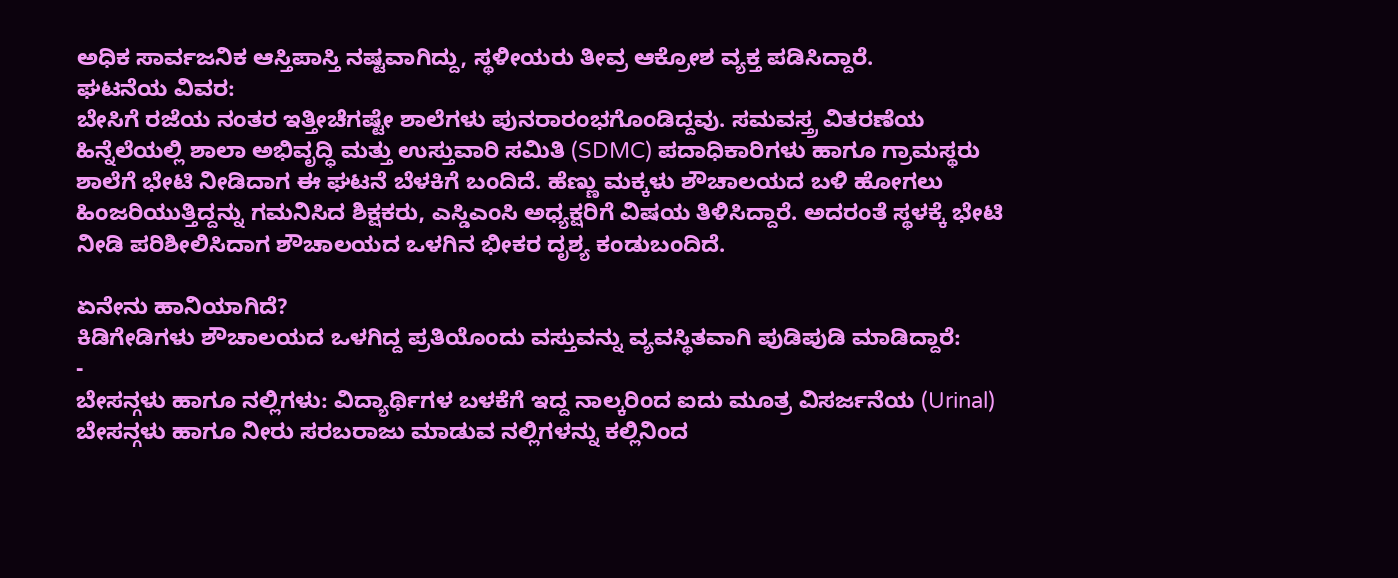ಅಧಿಕ ಸಾರ್ವಜನಿಕ ಆಸ್ತಿಪಾಸ್ತಿ ನಷ್ಟವಾಗಿದ್ದು, ಸ್ಥಳೀಯರು ತೀವ್ರ ಆಕ್ರೋಶ ವ್ಯಕ್ತ ಪಡಿಸಿದ್ದಾರೆ.
ಘಟನೆಯ ವಿವರ:
ಬೇಸಿಗೆ ರಜೆಯ ನಂತರ ಇತ್ತೀಚೆಗಷ್ಟೇ ಶಾಲೆಗಳು ಪುನರಾರಂಭಗೊಂಡಿದ್ದವು. ಸಮವಸ್ತ್ರ ವಿತರಣೆಯ ಹಿನ್ನೆಲೆಯಲ್ಲಿ ಶಾಲಾ ಅಭಿವೃದ್ಧಿ ಮತ್ತು ಉಸ್ತುವಾರಿ ಸಮಿತಿ (SDMC) ಪದಾಧಿಕಾರಿಗಳು ಹಾಗೂ ಗ್ರಾಮಸ್ಥರು ಶಾಲೆಗೆ ಭೇಟಿ ನೀಡಿದಾಗ ಈ ಘಟನೆ ಬೆಳಕಿಗೆ ಬಂದಿದೆ. ಹೆಣ್ಣು ಮಕ್ಕಳು ಶೌಚಾಲಯದ ಬಳಿ ಹೋಗಲು ಹಿಂಜರಿಯುತ್ತಿದ್ದನ್ನು ಗಮನಿಸಿದ ಶಿಕ್ಷಕರು, ಎಸ್ಡಿಎಂಸಿ ಅಧ್ಯಕ್ಷರಿಗೆ ವಿಷಯ ತಿಳಿಸಿದ್ದಾರೆ. ಅದರಂತೆ ಸ್ಥಳಕ್ಕೆ ಭೇಟಿ ನೀಡಿ ಪರಿಶೀಲಿಸಿದಾಗ ಶೌಚಾಲಯದ ಒಳಗಿನ ಭೀಕರ ದೃಶ್ಯ ಕಂಡುಬಂದಿದೆ.

ಏನೇನು ಹಾನಿಯಾಗಿದೆ?
ಕಿಡಿಗೇಡಿಗಳು ಶೌಚಾಲಯದ ಒಳಗಿದ್ದ ಪ್ರತಿಯೊಂದು ವಸ್ತುವನ್ನು ವ್ಯವಸ್ಥಿತವಾಗಿ ಪುಡಿಪುಡಿ ಮಾಡಿದ್ದಾರೆ:
-
ಬೇಸನ್ಗಳು ಹಾಗೂ ನಲ್ಲಿಗಳು: ವಿದ್ಯಾರ್ಥಿಗಳ ಬಳಕೆಗೆ ಇದ್ದ ನಾಲ್ಕರಿಂದ ಐದು ಮೂತ್ರ ವಿಸರ್ಜನೆಯ (Urinal) ಬೇಸನ್ಗಳು ಹಾಗೂ ನೀರು ಸರಬರಾಜು ಮಾಡುವ ನಲ್ಲಿಗಳನ್ನು ಕಲ್ಲಿನಿಂದ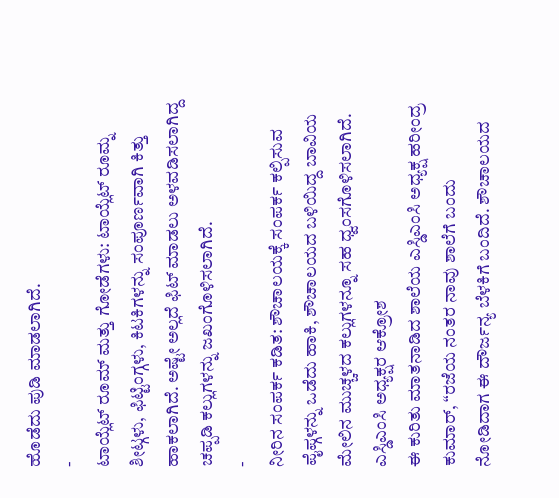ಹೊಡೆದು ಪುಡಿ ಮಾಡಲಾಗಿದೆ.
-
ಟಾಯ್ಲೆಟ್ ರೂಮ್ ಮತ್ತು ಗೋಡೆಗಳು: ಟಾಯ್ಲೆಟ್ ರೂಮ್ನ ಶೀಟ್ಗಳು, ಫಿಟ್ಟಿಂಗ್ಗಳು, ಕಿಟಕಿಗಳನ್ನು ಸಂಪೂರ್ಣವಾಗಿ ಕಿತ್ತು ಹಾಕಲಾಗಿದೆ. ಅಷ್ಟೇ ಅಲ್ಲದೆ ಫಿಟ್ ಮಾಡಲು ಅಳವಡಿಸಲಾಗಿದ್ದ ಚಪ್ಪಡಿ ಕಲ್ಲುಗಳನ್ನು ಜಖಂಗೊಳಿಸಲಾಗಿದೆ.
-
ನೀರಿನ ಸಂಪರ್ಕ ಕಡಿತ: ಶೌಚಾಲಯಕ್ಕೆ ಸಂಪರ್ಕ ಕಲ್ಪಿಸುವ ಪೈಪ್ಗಳನ್ನು ಒಡೆದು ಹಾಕಿ, ಶೌಚಾಲಯದ ಬಳಿಯಿದ್ದ ಬಾವಿಯ ಮೇಲಿನ ಮುಚ್ಚಳದ ಕಲ್ಲುಗಳನ್ನೂ ಸಹ ಧ್ವಂಸಗೊಳಿಸಲಾಗಿದೆ.
ಎಸ್ಡಿಎಂಸಿ ಅಧ್ಯಕ್ಷರ ಆಕ್ರೋಶ
ಈ ಕುರಿತು ಮಾತನಾಡಿದ ಶಾಲೆಯ ಎಸ್ಡಿಎಂಸಿ ಅಧ್ಯಕ್ಷ ಹರೀಂದ್ರ ಕುಮಾರ್, “ರಜೆಯ ನಂತರ ನಾವು ಶಾಲೆಗೆ ಬಂದು ನೋಡಿದಾಗ ಈ ದೌರ್ಜನ್ಯ ಬೆಳಕಿಗೆ ಬಂದಿದೆ. ಶೌಚಾಲಯದ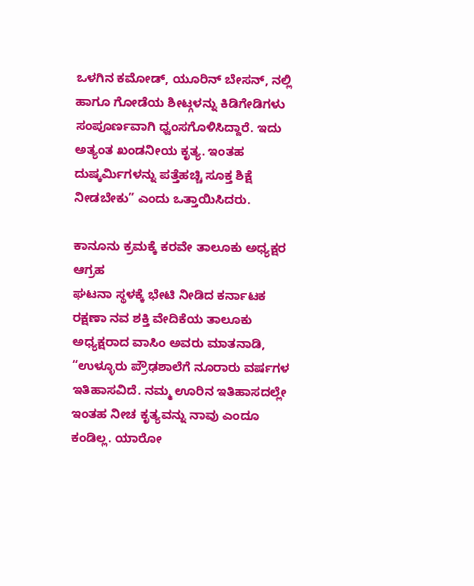ಒಳಗಿನ ಕಮೋಡ್, ಯೂರಿನ್ ಬೇಸನ್, ನಲ್ಲಿ ಹಾಗೂ ಗೋಡೆಯ ಶೀಟ್ಗಳನ್ನು ಕಿಡಿಗೇಡಿಗಳು ಸಂಪೂರ್ಣವಾಗಿ ಧ್ವಂಸಗೊಳಿಸಿದ್ದಾರೆ. ಇದು ಅತ್ಯಂತ ಖಂಡನೀಯ ಕೃತ್ಯ. ಇಂತಹ ದುಷ್ಕರ್ಮಿಗಳನ್ನು ಪತ್ತೆಹಚ್ಚಿ ಸೂಕ್ತ ಶಿಕ್ಷೆ ನೀಡಬೇಕು” ಎಂದು ಒತ್ತಾಯಿಸಿದರು.

ಕಾನೂನು ಕ್ರಮಕ್ಕೆ ಕರವೇ ತಾಲೂಕು ಅಧ್ಯಕ್ಷರ ಆಗ್ರಹ
ಘಟನಾ ಸ್ಥಳಕ್ಕೆ ಭೇಟಿ ನೀಡಿದ ಕರ್ನಾಟಕ ರಕ್ಷಣಾ ನವ ಶಕ್ತಿ ವೇದಿಕೆಯ ತಾಲೂಕು ಅಧ್ಯಕ್ಷರಾದ ವಾಸಿಂ ಅವರು ಮಾತನಾಡಿ, “ಉಳ್ಳೂರು ಪ್ರೌಢಶಾಲೆಗೆ ನೂರಾರು ವರ್ಷಗಳ ಇತಿಹಾಸವಿದೆ. ನಮ್ಮ ಊರಿನ ಇತಿಹಾಸದಲ್ಲೇ ಇಂತಹ ನೀಚ ಕೃತ್ಯವನ್ನು ನಾವು ಎಂದೂ ಕಂಡಿಲ್ಲ. ಯಾರೋ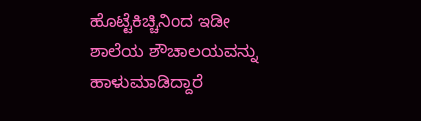ಹೊಟ್ಟೆಕಿಚ್ಚಿನಿಂದ ಇಡೀ ಶಾಲೆಯ ಶೌಚಾಲಯವನ್ನು ಹಾಳುಮಾಡಿದ್ದಾರೆ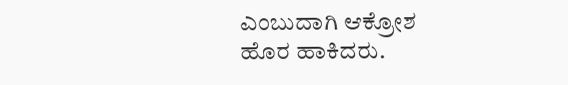ಎಂಬುದಾಗಿ ಆಕ್ರೋಶ ಹೊರ ಹಾಕಿದರು.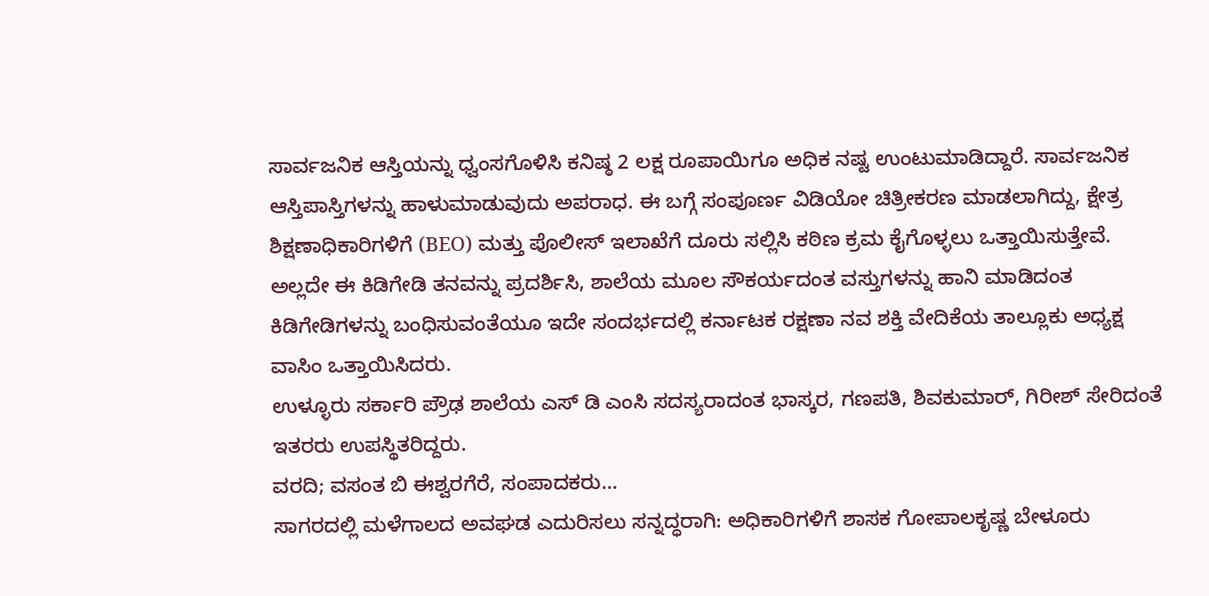ಸಾರ್ವಜನಿಕ ಆಸ್ತಿಯನ್ನು ಧ್ವಂಸಗೊಳಿಸಿ ಕನಿಷ್ಠ 2 ಲಕ್ಷ ರೂಪಾಯಿಗೂ ಅಧಿಕ ನಷ್ಟ ಉಂಟುಮಾಡಿದ್ದಾರೆ. ಸಾರ್ವಜನಿಕ ಆಸ್ತಿಪಾಸ್ತಿಗಳನ್ನು ಹಾಳುಮಾಡುವುದು ಅಪರಾಧ. ಈ ಬಗ್ಗೆ ಸಂಪೂರ್ಣ ವಿಡಿಯೋ ಚಿತ್ರೀಕರಣ ಮಾಡಲಾಗಿದ್ದು, ಕ್ಷೇತ್ರ ಶಿಕ್ಷಣಾಧಿಕಾರಿಗಳಿಗೆ (BEO) ಮತ್ತು ಪೊಲೀಸ್ ಇಲಾಖೆಗೆ ದೂರು ಸಲ್ಲಿಸಿ ಕಠಿಣ ಕ್ರಮ ಕೈಗೊಳ್ಳಲು ಒತ್ತಾಯಿಸುತ್ತೇವೆ. ಅಲ್ಲದೇ ಈ ಕಿಡಿಗೇಡಿ ತನವನ್ನು ಪ್ರದರ್ಶಿಸಿ, ಶಾಲೆಯ ಮೂಲ ಸೌಕರ್ಯದಂತ ವಸ್ತುಗಳನ್ನು ಹಾನಿ ಮಾಡಿದಂತ ಕಿಡಿಗೇಡಿಗಳನ್ನು ಬಂಧಿಸುವಂತೆಯೂ ಇದೇ ಸಂದರ್ಭದಲ್ಲಿ ಕರ್ನಾಟಕ ರಕ್ಷಣಾ ನವ ಶಕ್ತಿ ವೇದಿಕೆಯ ತಾಲ್ಲೂಕು ಅಧ್ಯಕ್ಷ ವಾಸಿಂ ಒತ್ತಾಯಿಸಿದರು.
ಉಳ್ಳೂರು ಸರ್ಕಾರಿ ಪ್ರೌಢ ಶಾಲೆಯ ಎಸ್ ಡಿ ಎಂಸಿ ಸದಸ್ಯರಾದಂತ ಭಾಸ್ಕರ, ಗಣಪತಿ, ಶಿವಕುಮಾರ್, ಗಿರೀಶ್ ಸೇರಿದಂತೆ ಇತರರು ಉಪಸ್ಥಿತರಿದ್ದರು.
ವರದಿ; ವಸಂತ ಬಿ ಈಶ್ವರಗೆರೆ, ಸಂಪಾದಕರು…
ಸಾಗರದಲ್ಲಿ ಮಳೆಗಾಲದ ಅವಘಡ ಎದುರಿಸಲು ಸನ್ನದ್ಧರಾಗಿ: ಅಧಿಕಾರಿಗಳಿಗೆ ಶಾಸಕ ಗೋಪಾಲಕೃಷ್ಣ ಬೇಳೂರು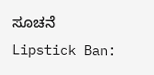ಸೂಚನೆ
Lipstick Ban: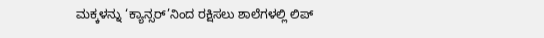ಮಕ್ಕಳನ್ನು ‘ಕ್ಯಾನ್ಸರ್’ನಿಂದ ರಕ್ಷಿಸಲು ಶಾಲೆಗಳಲ್ಲಿ ಲಿಪ್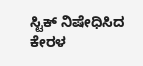ಸ್ಟಿಕ್ ನಿಷೇಧಿಸಿದ ಕೇರಳ